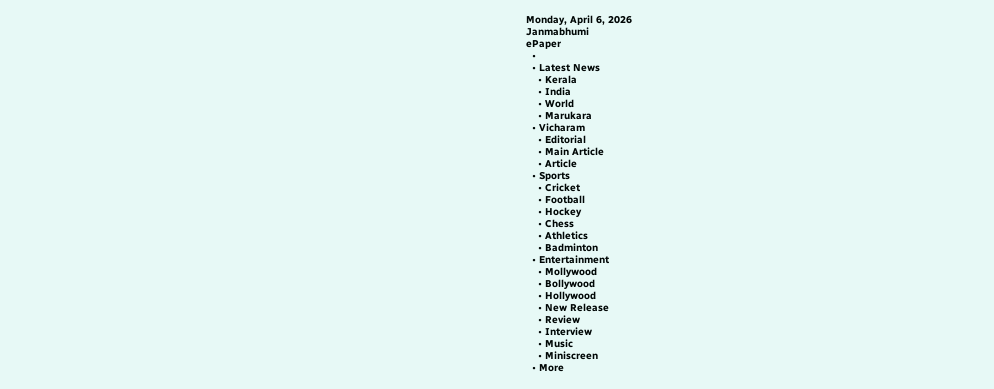Monday, April 6, 2026
Janmabhumi
ePaper
  •
  • Latest News
    • Kerala
    • India
    • World
    • Marukara
  • Vicharam
    • Editorial
    • Main Article
    • Article
  • Sports
    • Cricket
    • Football
    • Hockey
    • Chess
    • Athletics
    • Badminton
  • Entertainment
    • Mollywood
    • Bollywood
    • Hollywood
    • New Release
    • Review
    • Interview
    • Music
    • Miniscreen
  • More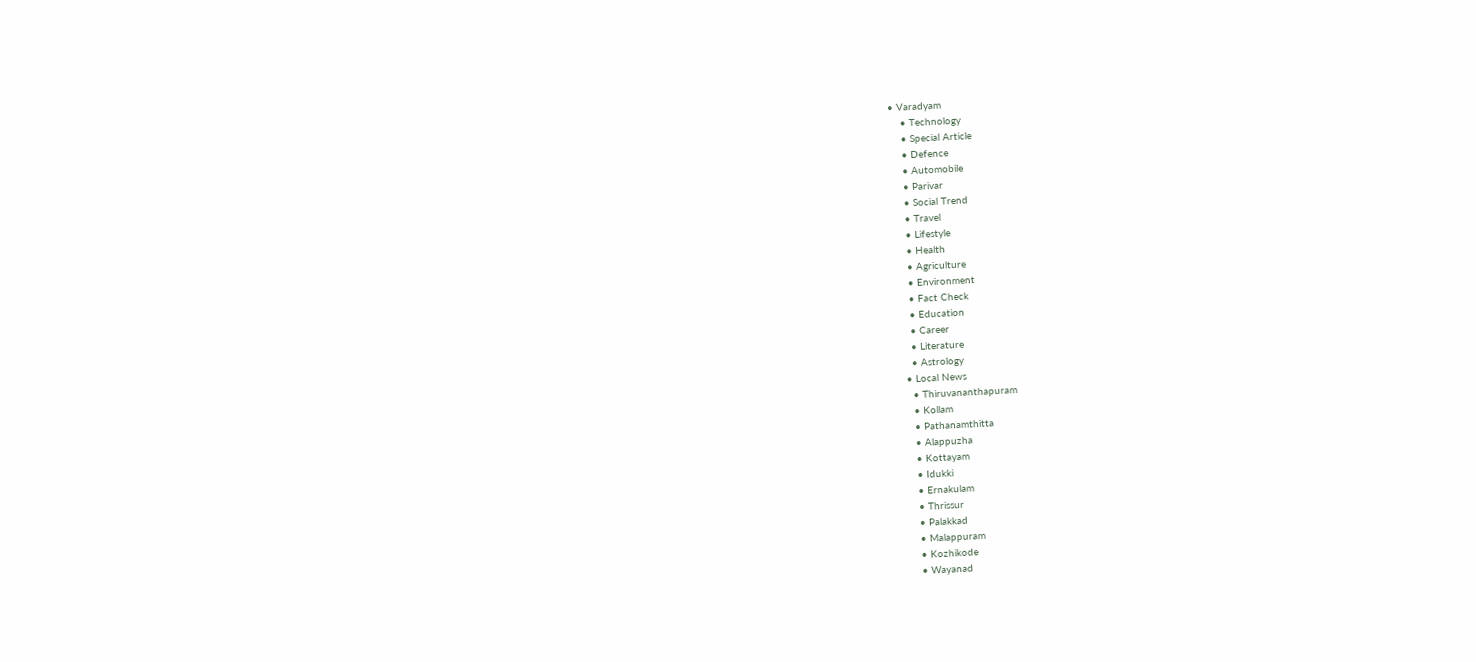• Varadyam
    • Technology
    • Special Article
    • Defence
    • Automobile
    • Parivar
    • Social Trend
    • Travel
    • Lifestyle
    • Health
    • Agriculture
    • Environment
    • Fact Check
    • Education
    • Career
    • Literature
    • Astrology
  • Local News
    • Thiruvananthapuram
    • Kollam
    • Pathanamthitta
    • Alappuzha
    • Kottayam
    • Idukki
    • Ernakulam
    • Thrissur
    • Palakkad
    • Malappuram
    • Kozhikode
    • Wayanad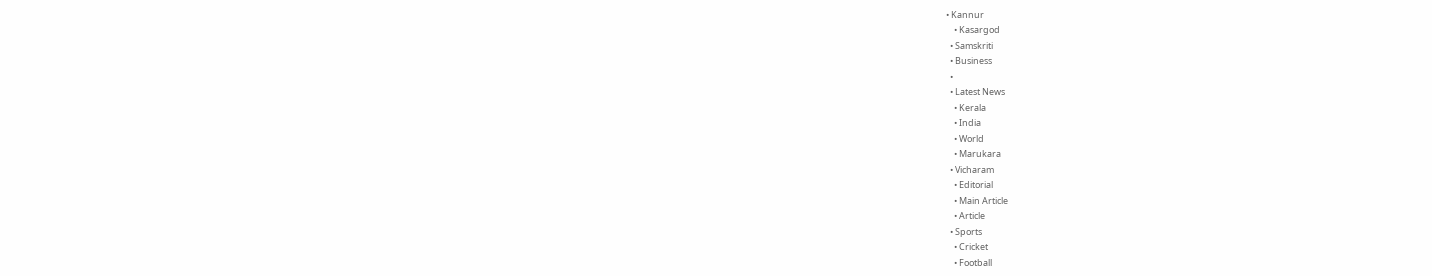• Kannur
    • Kasargod
  • Samskriti
  • Business
  •
  • Latest News
    • Kerala
    • India
    • World
    • Marukara
  • Vicharam
    • Editorial
    • Main Article
    • Article
  • Sports
    • Cricket
    • Football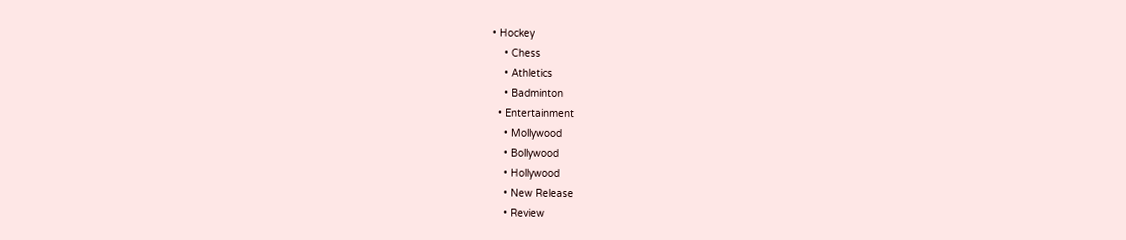• Hockey
    • Chess
    • Athletics
    • Badminton
  • Entertainment
    • Mollywood
    • Bollywood
    • Hollywood
    • New Release
    • Review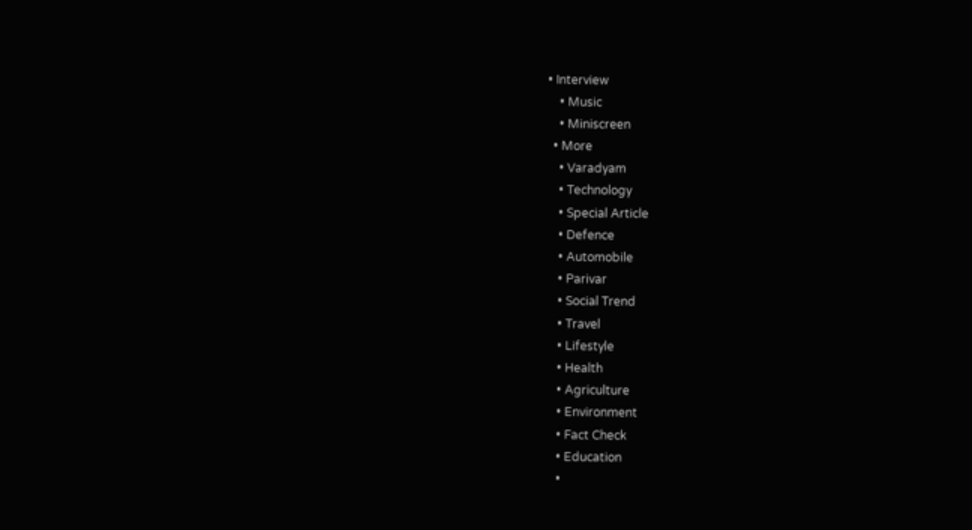• Interview
    • Music
    • Miniscreen
  • More
    • Varadyam
    • Technology
    • Special Article
    • Defence
    • Automobile
    • Parivar
    • Social Trend
    • Travel
    • Lifestyle
    • Health
    • Agriculture
    • Environment
    • Fact Check
    • Education
    •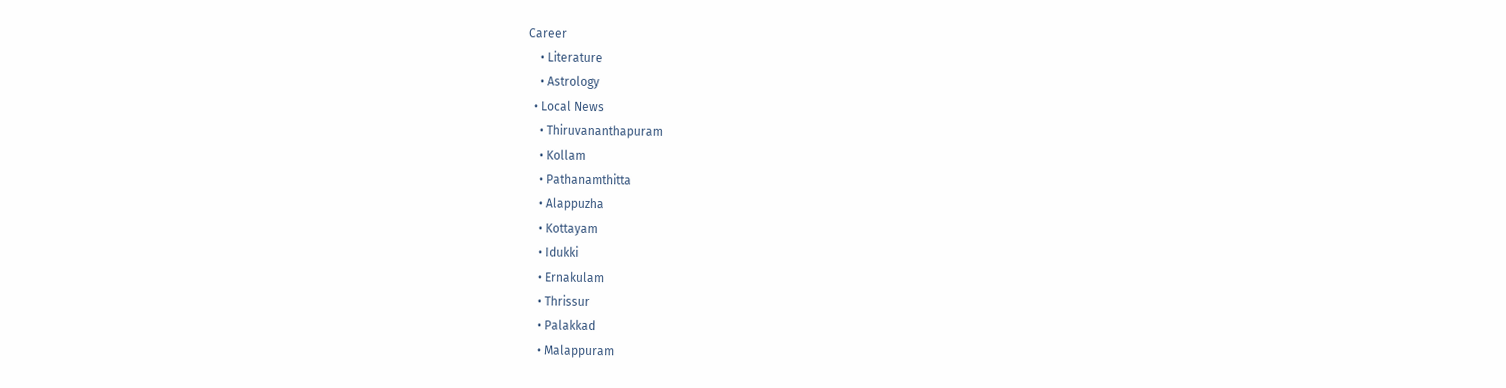Career
    • Literature
    • Astrology
  • Local News
    • Thiruvananthapuram
    • Kollam
    • Pathanamthitta
    • Alappuzha
    • Kottayam
    • Idukki
    • Ernakulam
    • Thrissur
    • Palakkad
    • Malappuram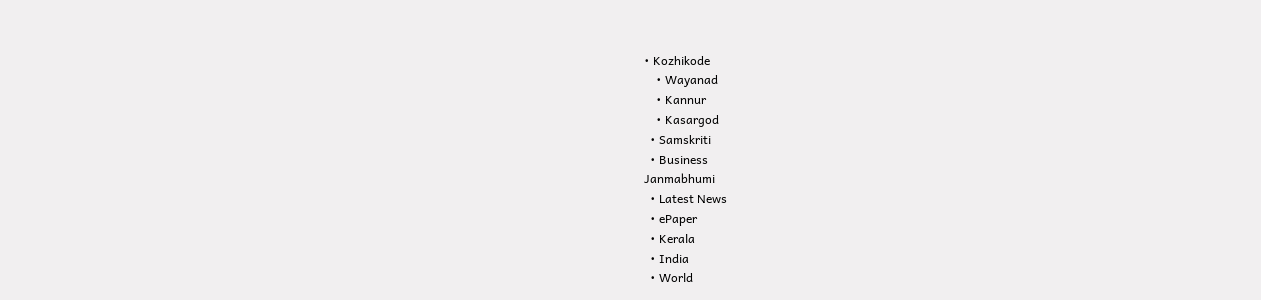• Kozhikode
    • Wayanad
    • Kannur
    • Kasargod
  • Samskriti
  • Business
Janmabhumi
  • Latest News
  • ePaper
  • Kerala
  • India
  • World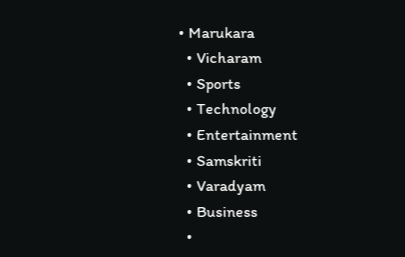• Marukara
  • Vicharam
  • Sports
  • Technology
  • Entertainment
  • Samskriti
  • Varadyam
  • Business
  •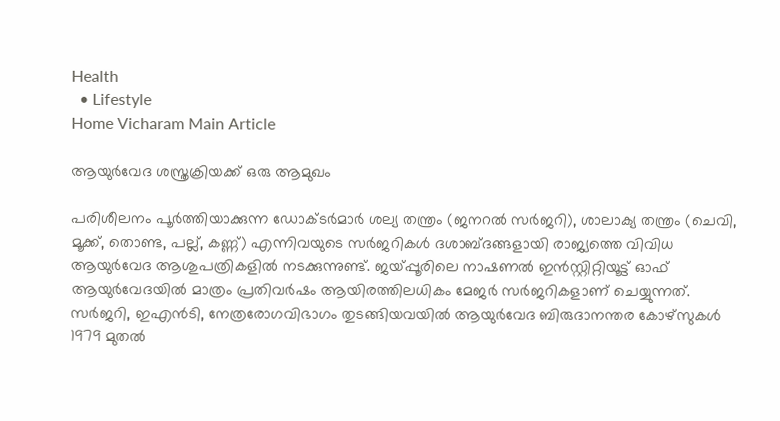Health
  • Lifestyle
Home Vicharam Main Article

ആയുര്‍വേദ ശസ്ത്രക്രിയക്ക് ഒരു ആമുഖം

പരിശീലനം പൂര്‍ത്തിയാക്കുന്ന ഡോക്ടര്‍മാര്‍ ശല്യ തന്ത്രം (ജനറല്‍ സര്‍ജറി), ശാലാക്യ തന്ത്രം (ചെവി, മൂക്ക്, തൊണ്ട, പല്ല്, കണ്ണ്) എന്നിവയുടെ സര്‍ജറികള്‍ ദശാബ്ദങ്ങളായി രാജ്യത്തെ വിവിധ ആയുര്‍വേദ ആശുപത്രികളില്‍ നടക്കുന്നുണ്ട്. ജയ്‌പ്പൂരിലെ നാഷണല്‍ ഇന്‍സ്റ്റിറ്റിയൂട്ട് ഓഫ് ആയുര്‍വേദയില്‍ മാത്രം പ്രതിവര്‍ഷം ആയിരത്തിലധികം മേജര്‍ സര്‍ജറികളാണ് ചെയ്യുന്നത്. സര്‍ജറി, ഇഎന്‍ടി, നേത്രരോഗവിഭാഗം തുടങ്ങിയവയില്‍ ആയുര്‍വേദ ബിരുദാനന്തര കോഴ്സുകള്‍ 1979 മുതല്‍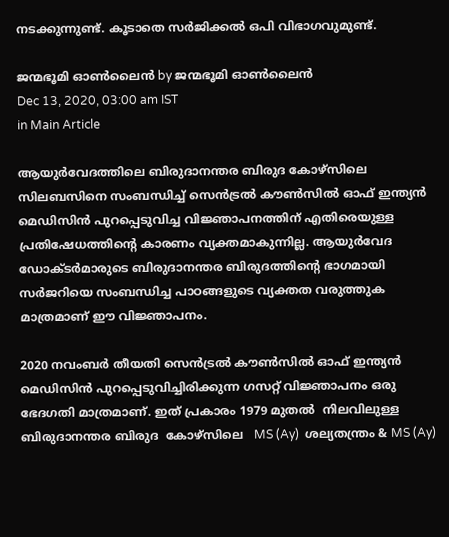നടക്കുന്നുണ്ട്. കൂടാതെ സര്‍ജിക്കല്‍ ഒപി വിഭാഗവുമുണ്ട്.

ജന്മഭൂമി ഓണ്‍ലൈന്‍ by ജന്മഭൂമി ഓണ്‍ലൈന്‍
Dec 13, 2020, 03:00 am IST
in Main Article

ആയുര്‍വേദത്തിലെ ബിരുദാനന്തര ബിരുദ കോഴ്‌സിലെ സിലബസിനെ സംബന്ധിച്ച് സെന്‍ട്രല്‍ കൗണ്‍സില്‍ ഓഫ് ഇന്ത്യന്‍ മെഡിസിന്‍ പുറപ്പെടുവിച്ച വിജ്ഞാപനത്തിന് എതിരെയുള്ള പ്രതിഷേധത്തിന്റെ കാരണം വ്യക്തമാകുന്നില്ല. ആയുര്‍വേദ ഡോക്ടര്‍മാരുടെ ബിരുദാനന്തര ബിരുദത്തിന്റെ ഭാഗമായി സര്‍ജറിയെ സംബന്ധിച്ച പാഠങ്ങളുടെ വ്യക്തത വരുത്തുക മാത്രമാണ് ഈ വിജ്ഞാപനം.

2020 നവംബര്‍ തീയതി സെന്‍ട്രല്‍ കൗണ്‍സില്‍ ഓഫ് ഇന്ത്യന്‍ മെഡിസിന്‍ പുറപ്പെടുവിച്ചിരിക്കുന്ന ഗസറ്റ് വിജ്ഞാപനം ഒരു ഭേദഗതി മാത്രമാണ്. ഇത് പ്രകാരം 1979 മുതല്‍  നിലവിലുള്ള ബിരുദാനന്തര ബിരുദ  കോഴ്‌സിലെ   MS (Ay)  ശല്യതന്ത്രം & MS (Ay)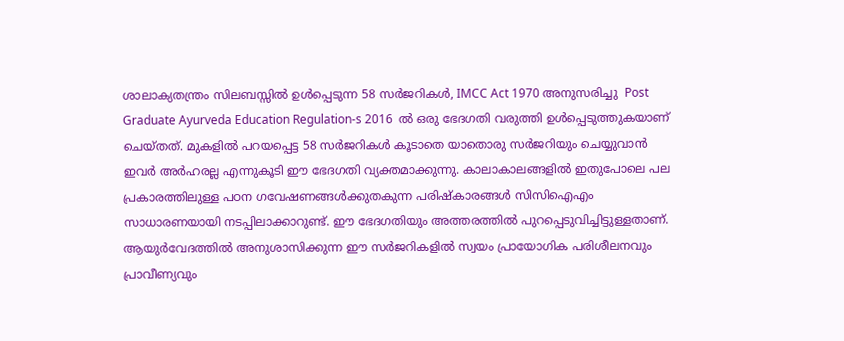ശാലാക്യതന്ത്രം സിലബസ്സില്‍ ഉള്‍പ്പെടുന്ന 58 സര്‍ജറികള്‍, IMCC Act 1970 അനുസരിച്ചു  Post Graduate Ayurveda Education Regulation-s 2016  ല്‍ ഒരു ഭേദഗതി വരുത്തി ഉള്‍പ്പെടുത്തുകയാണ് ചെയ്തത്. മുകളില്‍ പറയപ്പെട്ട 58 സര്‍ജറികള്‍ കൂടാതെ യാതൊരു സര്‍ജറിയും ചെയ്യുവാന്‍ ഇവര്‍ അര്‍ഹരല്ല എന്നുകൂടി ഈ ഭേദഗതി വ്യക്തമാക്കുന്നു. കാലാകാലങ്ങളില്‍ ഇതുപോലെ പല പ്രകാരത്തിലുള്ള പഠന ഗവേഷണങ്ങള്‍ക്കുതകുന്ന പരിഷ്‌കാരങ്ങള്‍ സിസിഐഎം  സാധാരണയായി നടപ്പിലാക്കാറുണ്ട്. ഈ ഭേദഗതിയും അത്തരത്തില്‍ പുറപ്പെടുവിച്ചിട്ടുള്ളതാണ്. ആയുര്‍വേദത്തില്‍ അനുശാസിക്കുന്ന ഈ സര്‍ജറികളില്‍ സ്വയം പ്രായോഗിക പരിശീലനവും പ്രാവീണ്യവും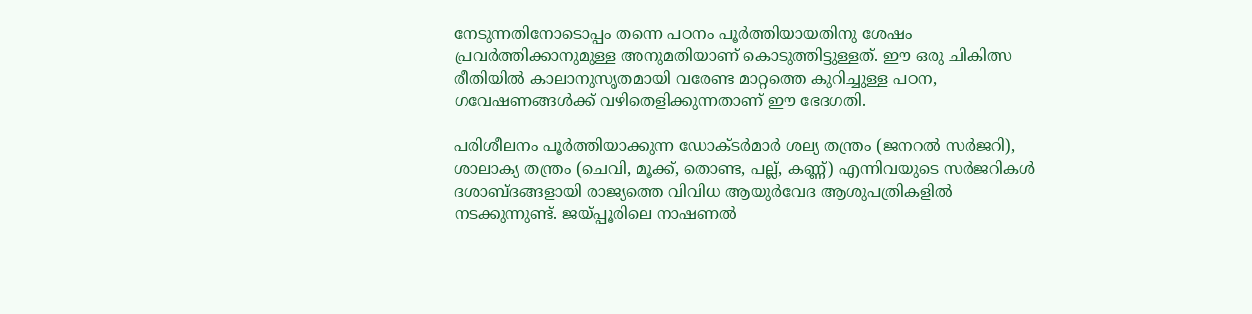നേടുന്നതിനോടൊപ്പം തന്നെ പഠനം പൂര്‍ത്തിയായതിനു ശേഷം പ്രവര്‍ത്തിക്കാനുമുള്ള അനുമതിയാണ് കൊടുത്തിട്ടുള്ളത്. ഈ ഒരു ചികിത്സ രീതിയില്‍ കാലാനുസൃതമായി വരേണ്ട മാറ്റത്തെ കുറിച്ചുള്ള പഠന, ഗവേഷണങ്ങള്‍ക്ക് വഴിതെളിക്കുന്നതാണ് ഈ ഭേദഗതി.

പരിശീലനം പൂര്‍ത്തിയാക്കുന്ന ഡോക്ടര്‍മാര്‍ ശല്യ തന്ത്രം (ജനറല്‍ സര്‍ജറി), ശാലാക്യ തന്ത്രം (ചെവി, മൂക്ക്, തൊണ്ട, പല്ല്, കണ്ണ്) എന്നിവയുടെ സര്‍ജറികള്‍ ദശാബ്ദങ്ങളായി രാജ്യത്തെ വിവിധ ആയുര്‍വേദ ആശുപത്രികളില്‍ നടക്കുന്നുണ്ട്. ജയ്‌പ്പൂരിലെ നാഷണല്‍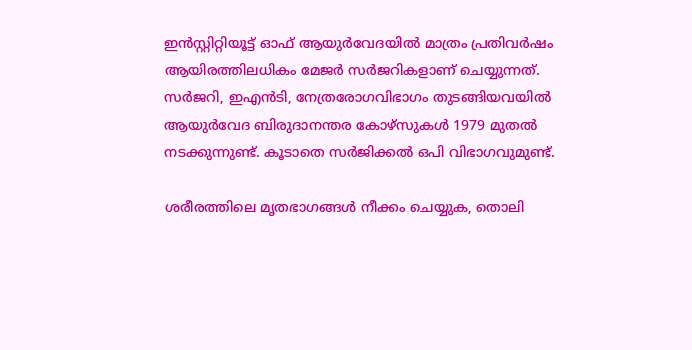ഇന്‍സ്റ്റിറ്റിയൂട്ട് ഓഫ് ആയുര്‍വേദയില്‍ മാത്രം പ്രതിവര്‍ഷം ആയിരത്തിലധികം മേജര്‍ സര്‍ജറികളാണ് ചെയ്യുന്നത്. സര്‍ജറി, ഇഎന്‍ടി, നേത്രരോഗവിഭാഗം തുടങ്ങിയവയില്‍ ആയുര്‍വേദ ബിരുദാനന്തര കോഴ്സുകള്‍ 1979 മുതല്‍ നടക്കുന്നുണ്ട്. കൂടാതെ സര്‍ജിക്കല്‍ ഒപി വിഭാഗവുമുണ്ട്.

ശരീരത്തിലെ മൃതഭാഗങ്ങള്‍ നീക്കം ചെയ്യുക, തൊലി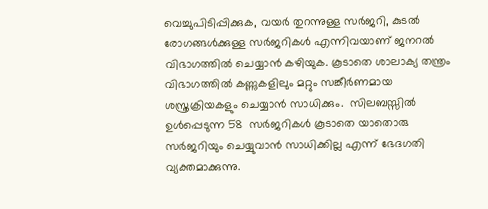വെച്ചുപിടിപ്പിക്കുക, വയര്‍ തുറന്നുള്ള സര്‍ജറി, കുടല്‍ രോഗങ്ങള്‍ക്കുള്ള സര്‍ജറികള്‍ എന്നിവയാണ് ജനറല്‍ വിഭാഗത്തില്‍ ചെയ്യാന്‍ കഴിയുക. കൂടാതെ ശാലാക്യ തന്ത്രം വിഭാഗത്തില്‍ കണ്ണുകളിലും മറ്റും സങ്കീര്‍ണമായ ശസ്ത്രക്രിയകളും ചെയ്യാന്‍ സാധിക്കും.  സിലബസ്സില്‍ ഉള്‍പ്പെടുന്ന 58  സര്‍ജറികള്‍ കൂടാതെ യാതൊരു സര്‍ജറിയും ചെയ്യുവാന്‍ സാധിക്കില്ല എന്ന് ഭേദഗതി വ്യക്തമാക്കുന്നു.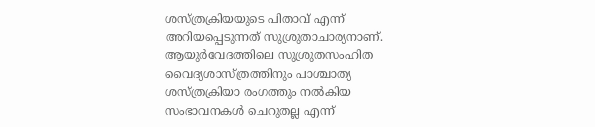ശസ്ത്രക്രിയയുടെ പിതാവ് എന്ന് അറിയപ്പെടുന്നത് സുശ്രുതാചാര്യനാണ്. ആയുര്‍വേദത്തിലെ സുശ്രുതസംഹിത വൈദ്യശാസ്ത്രത്തിനും പാശ്ചാത്യ ശസ്ത്രക്രിയാ രംഗത്തും നല്‍കിയ സംഭാവനകള്‍ ചെറുതല്ല എന്ന്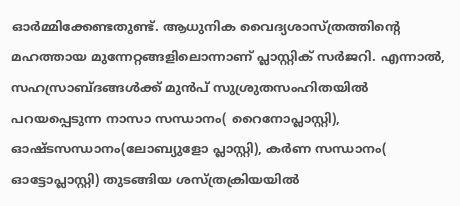ഓര്‍മ്മിക്കേണ്ടതുണ്ട്. ആധുനിക വൈദ്യശാസ്ത്രത്തിന്റെ മഹത്തായ മുന്നേറ്റങ്ങളിലൊന്നാണ് പ്ലാസ്റ്റിക് സര്‍ജറി. എന്നാല്‍, സഹസ്രാബ്ദങ്ങള്‍ക്ക് മുന്‍പ് സുശ്രുതസംഹിതയില്‍ പറയപ്പെടുന്ന നാസാ സന്ധാനം( റൈനോപ്ലാസ്റ്റി), ഓഷ്ടസന്ധാനം(ലോബ്യുളോ പ്ലാസ്റ്റി), കര്‍ണ സന്ധാനം( ഓട്ടോപ്ലാസ്റ്റി) തുടങ്ങിയ ശസ്ത്രക്രിയയില്‍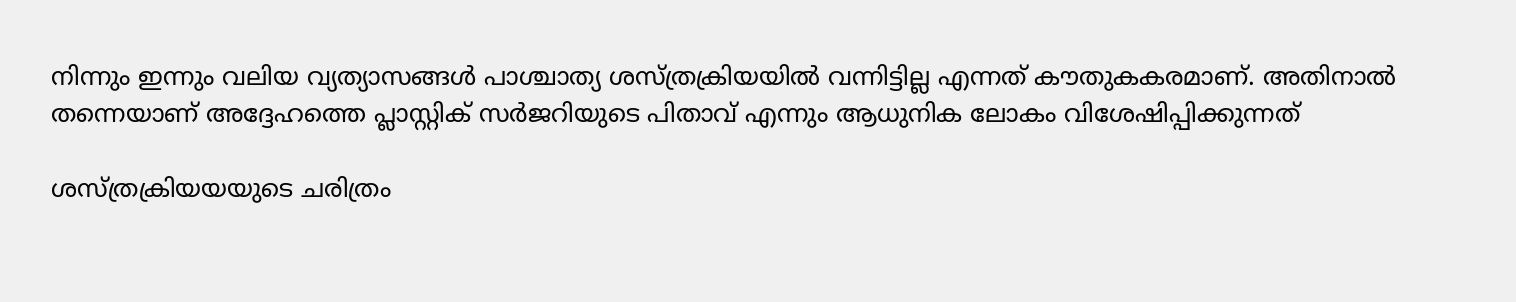നിന്നും ഇന്നും വലിയ വ്യത്യാസങ്ങള്‍ പാശ്ചാത്യ ശസ്ത്രക്രിയയില്‍ വന്നിട്ടില്ല എന്നത് കൗതുകകരമാണ്. അതിനാല്‍ തന്നെയാണ് അദ്ദേഹത്തെ പ്ലാസ്റ്റിക് സര്‍ജറിയുടെ പിതാവ് എന്നും ആധുനിക ലോകം വിശേഷിപ്പിക്കുന്നത്

ശസ്ത്രക്രിയയയുടെ ചരിത്രം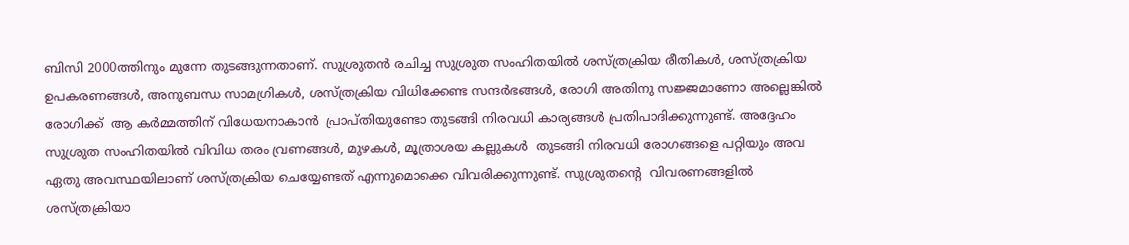ബിസി 2000ത്തിനും മുന്നേ തുടങ്ങുന്നതാണ്. സുശ്രുതന്‍ രചിച്ച സുശ്രുത സംഹിതയില്‍ ശസ്ത്രക്രിയ രീതികള്‍, ശസ്ത്രക്രിയ ഉപകരണങ്ങള്‍, അനുബന്ധ സാമഗ്രികള്‍, ശസ്ത്രക്രിയ വിധിക്കേണ്ട സന്ദര്‍ഭങ്ങള്‍, രോഗി അതിനു സജ്ജമാണോ അല്ലെങ്കില്‍ രോഗിക്ക്  ആ കര്‍മ്മത്തിന് വിധേയനാകാന്‍  പ്രാപ്തിയുണ്ടോ തുടങ്ങി നിരവധി കാര്യങ്ങള്‍ പ്രതിപാദിക്കുന്നുണ്ട്. അദ്ദേഹം സുശ്രുത സംഹിതയില്‍ വിവിധ തരം വ്രണങ്ങള്‍, മുഴകള്‍, മൂത്രാശയ കല്ലുകള്‍  തുടങ്ങി നിരവധി രോഗങ്ങളെ പറ്റിയും അവ ഏതു അവസ്ഥയിലാണ് ശസ്ത്രക്രിയ ചെയ്യേണ്ടത് എന്നുമൊക്കെ വിവരിക്കുന്നുണ്ട്. സുശ്രുതന്റെ  വിവരണങ്ങളില്‍ ശസ്ത്രക്രിയാ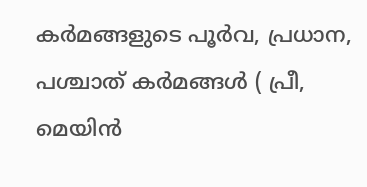കര്‍മങ്ങളുടെ പൂര്‍വ, പ്രധാന, പശ്ചാത് കര്‍മങ്ങള്‍ ( പ്രീ, മെയിന്‍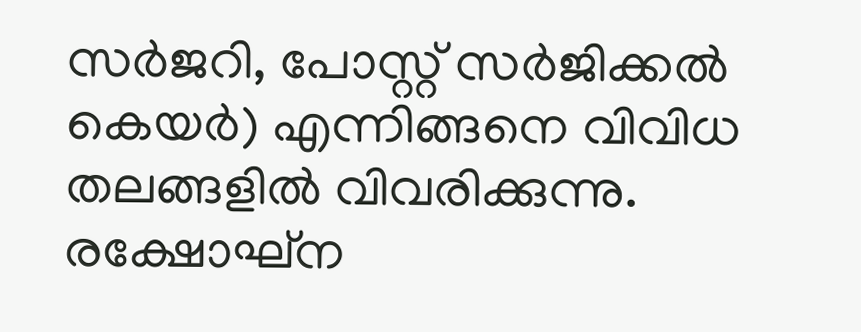സര്‍ജറി, പോസ്റ്റ് സര്‍ജിക്കല്‍ കെയര്‍) എന്നിങ്ങനെ വിവിധ തലങ്ങളില്‍ വിവരിക്കുന്നു. രക്ഷോഘ്ന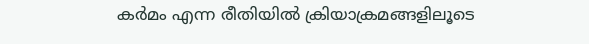കര്‍മം എന്ന രീതിയില്‍ ക്രിയാക്രമങ്ങളിലൂടെ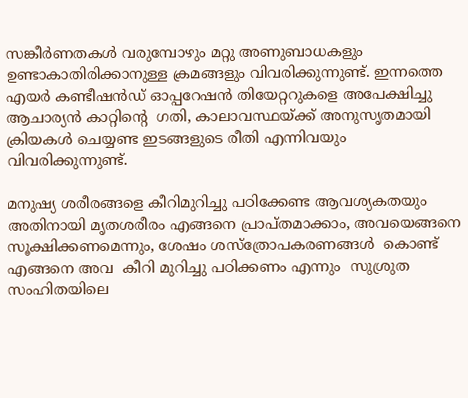സങ്കീര്‍ണതകള്‍ വരുമ്പോഴും മറ്റു അണുബാധകളും ഉണ്ടാകാതിരിക്കാനുള്ള ക്രമങ്ങളും വിവരിക്കുന്നുണ്ട്. ഇന്നത്തെ എയര്‍ കണ്ടീഷന്‍ഡ് ഓപ്പറേഷന്‍ തിയേറ്ററുകളെ അപേക്ഷിച്ചു ആചാര്യന്‍ കാറ്റിന്റെ  ഗതി, കാലാവസ്ഥയ്‌ക്ക് അനുസൃതമായി ക്രിയകള്‍ ചെയ്യണ്ട ഇടങ്ങളുടെ രീതി എന്നിവയും വിവരിക്കുന്നുണ്ട്.

മനുഷ്യ ശരീരങ്ങളെ കീറിമുറിച്ചു പഠിക്കേണ്ട ആവശ്യകതയും അതിനായി മൃതശരീരം എങ്ങനെ പ്രാപ്തമാക്കാം, അവയെങ്ങനെ സൂക്ഷിക്കണമെന്നും, ശേഷം ശസ്ത്രോപകരണങ്ങള്‍  കൊണ്ട് എങ്ങനെ അവ  കീറി മുറിച്ചു പഠിക്കണം എന്നും  സുശ്രുത സംഹിതയിലെ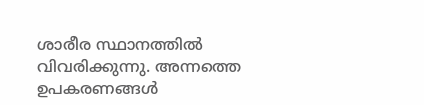ശാരീര സ്ഥാനത്തില്‍ വിവരിക്കുന്നു. അന്നത്തെ ഉപകരണങ്ങള്‍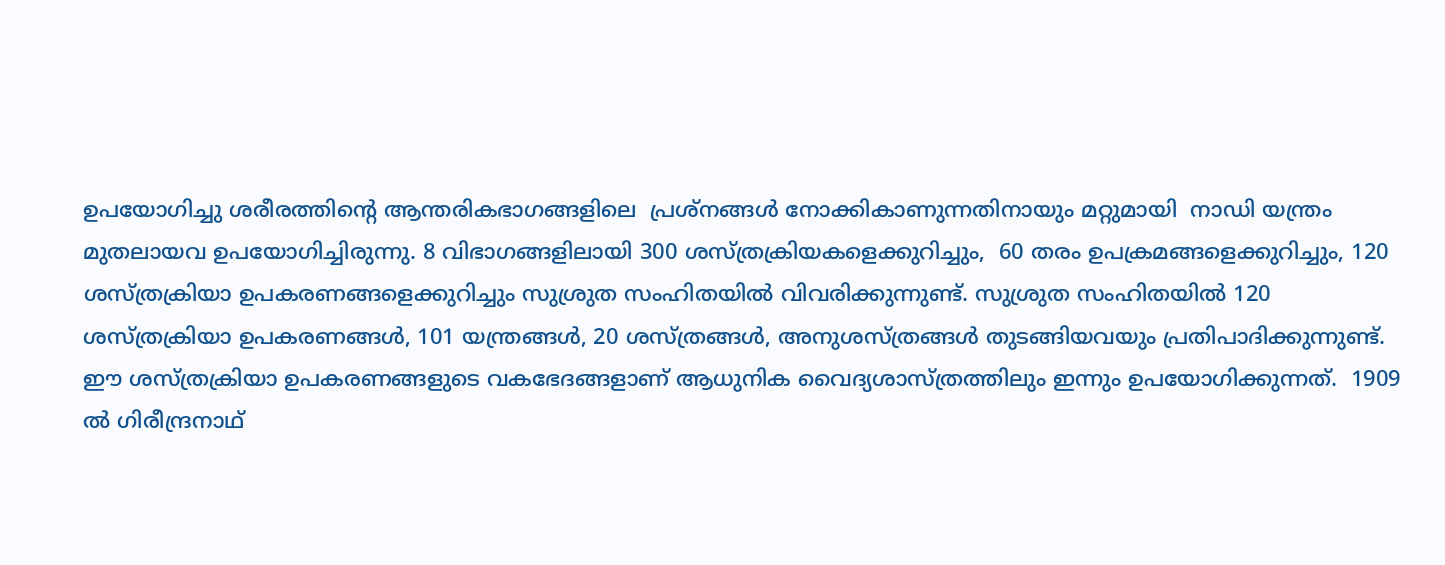ഉപയോഗിച്ചു ശരീരത്തിന്റെ ആന്തരികഭാഗങ്ങളിലെ  പ്രശ്നങ്ങള്‍ നോക്കികാണുന്നതിനായും മറ്റുമായി  നാഡി യന്ത്രം മുതലായവ ഉപയോഗിച്ചിരുന്നു. 8 വിഭാഗങ്ങളിലായി 300 ശസ്ത്രക്രിയകളെക്കുറിച്ചും,  60 തരം ഉപക്രമങ്ങളെക്കുറിച്ചും, 120 ശസ്ത്രക്രിയാ ഉപകരണങ്ങളെക്കുറിച്ചും സുശ്രുത സംഹിതയില്‍ വിവരിക്കുന്നുണ്ട്. സുശ്രുത സംഹിതയില്‍ 120 ശസ്ത്രക്രിയാ ഉപകരണങ്ങള്‍, 101 യന്ത്രങ്ങള്‍, 20 ശസ്ത്രങ്ങള്‍, അനുശസ്ത്രങ്ങള്‍ തുടങ്ങിയവയും പ്രതിപാദിക്കുന്നുണ്ട്.  ഈ ശസ്ത്രക്രിയാ ഉപകരണങ്ങളുടെ വകഭേദങ്ങളാണ് ആധുനിക വൈദ്യശാസ്ത്രത്തിലും ഇന്നും ഉപയോഗിക്കുന്നത്.  1909 ല്‍ ഗിരീന്ദ്രനാഥ്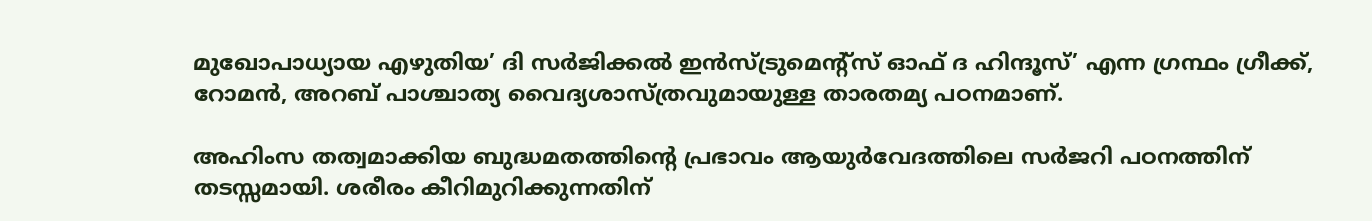മുഖോപാധ്യായ എഴുതിയ’ ദി സര്‍ജിക്കല്‍ ഇന്‍സ്ട്രുമെന്റ്‌സ് ഓഫ് ദ ഹിന്ദൂസ്’ എന്ന ഗ്രന്ഥം ഗ്രീക്ക്, റോമന്‍, അറബ് പാശ്ചാത്യ വൈദ്യശാസ്ത്രവുമായുള്ള താരതമ്യ പഠനമാണ്.

അഹിംസ തത്വമാക്കിയ ബുദ്ധമതത്തിന്റെ പ്രഭാവം ആയുര്‍വേദത്തിലെ സര്‍ജറി പഠനത്തിന് തടസ്സമായി. ശരീരം കീറിമുറിക്കുന്നതിന്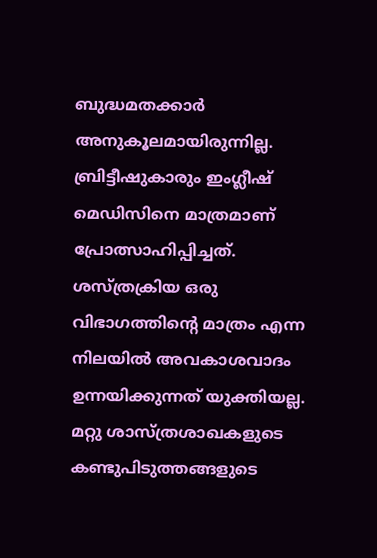ബുദ്ധമതക്കാര്‍ അനുകൂലമായിരുന്നില്ല. ബ്രിട്ടീഷുകാരും ഇംഗ്ലീഷ് മെഡിസിനെ മാത്രമാണ് പ്രോത്സാഹിപ്പിച്ചത്. ശസ്ത്രക്രിയ ഒരു വിഭാഗത്തിന്റെ മാത്രം എന്ന നിലയില്‍ അവകാശവാദം ഉന്നയിക്കുന്നത് യുക്തിയല്ല. മറ്റു ശാസ്ത്രശാഖകളുടെ കണ്ടുപിടുത്തങ്ങളുടെ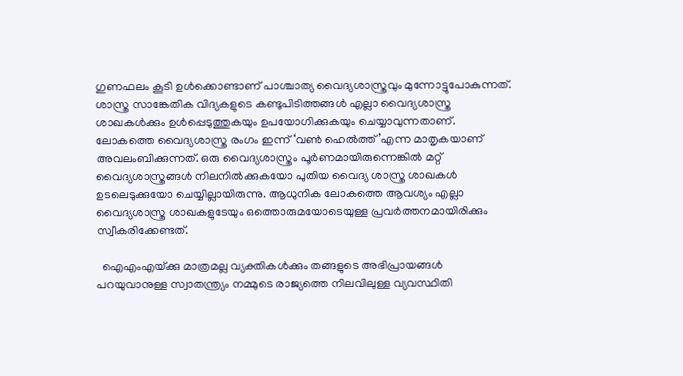ഗുണഫലം കൂടി ഉള്‍ക്കൊണ്ടാണ് പാശ്ചാത്യ വൈദ്യശാസ്ത്രവും മുന്നോട്ടുപോകുന്നത്.  ശാസ്ത്ര സാങ്കേതിക വിദ്യകളുടെ കണ്ടുപിടിത്തങ്ങള്‍ എല്ലാ വൈദ്യശാസ്ത്ര ശാഖകള്‍ക്കും ഉള്‍പ്പെടുത്തുകയും ഉപയോഗിക്കുകയും ചെയ്യാവുന്നതാണ്. ലോകത്തെ വൈദ്യശാസ്ത്ര രംഗം ഇന്ന് ‘വണ്‍ ഹെല്‍ത്ത്’എന്ന മാതൃകയാണ് അവലംബിക്കുന്നത്. ഒരു വൈദ്യശാസ്ത്രം പൂര്‍ണമായിരുന്നെങ്കില്‍ മറ്റ് വൈദ്യശാസ്ത്രങ്ങള്‍ നിലനില്‍ക്കുകയോ പുതിയ വൈദ്യ ശാസ്ത്ര ശാഖകള്‍ ഉടലെടുക്കുയോ ചെയ്യില്ലായിരുന്നു. ആധുനിക ലോകത്തെ ആവശ്യം എല്ലാ വൈദ്യശാസ്ത്ര ശാഖകളുടേയും ഒത്തൊരുമയോടെയുള്ള പ്രവര്‍ത്തനമായിരിക്കും സ്വീകരിക്കേണ്ടത്.

  ഐഎംഎയ്‌ക്കു മാത്രമല്ല വ്യക്തികള്‍ക്കും തങ്ങളുടെ അഭിപ്രായങ്ങള്‍ പറയുവാനുള്ള സ്വാതന്ത്ര്യം നമ്മുടെ രാജ്യത്തെ നിലവിലുള്ള വ്യവസ്ഥിതി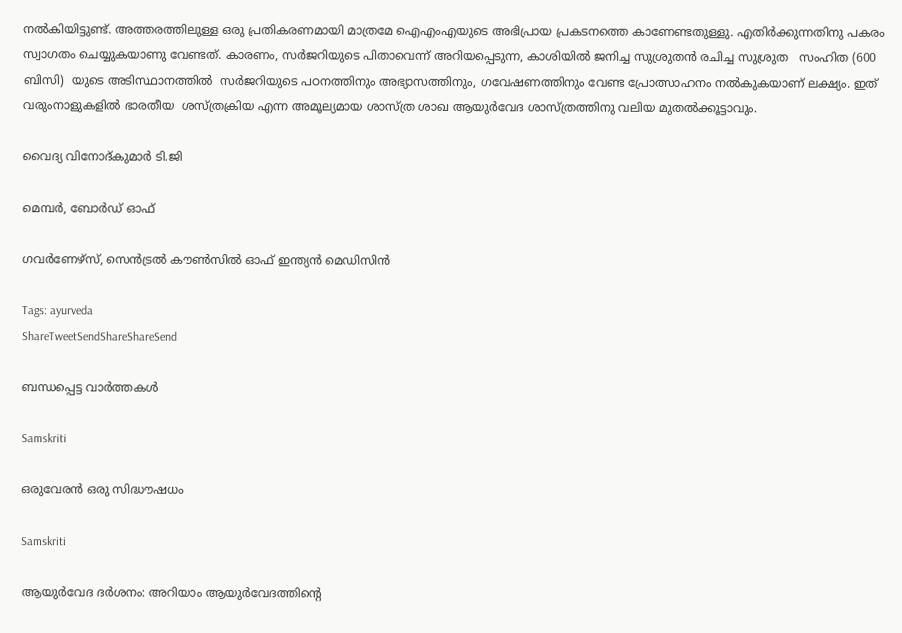നല്‍കിയിട്ടുണ്ട്. അത്തരത്തിലുള്ള ഒരു പ്രതികരണമായി മാത്രമേ ഐഎംഎയുടെ അഭിപ്രായ പ്രകടനത്തെ കാണേണ്ടതുള്ളു. എതിര്‍ക്കുന്നതിനു പകരം സ്വാഗതം ചെയ്യുകയാണു വേണ്ടത്. കാരണം, സര്‍ജറിയുടെ പിതാവെന്ന് അറിയപ്പെടുന്ന, കാശിയില്‍ ജനിച്ച സുശ്രുതന്‍ രചിച്ച സുശ്രുത   സംഹിത (600 ബിസി)  യുടെ അടിസ്ഥാനത്തില്‍  സര്‍ജറിയുടെ പഠനത്തിനും അഭ്യാസത്തിനും, ഗവേഷണത്തിനും വേണ്ട പ്രോത്സാഹനം നല്‍കുകയാണ് ലക്ഷ്യം. ഇത് വരുംനാളുകളില്‍ ഭാരതീയ  ശസ്ത്രക്രിയ എന്ന അമൂല്യമായ ശാസ്ത്ര ശാഖ ആയുര്‍വേദ ശാസ്ത്രത്തിനു വലിയ മുതല്‍ക്കൂട്ടാവും.

വൈദ്യ വിനോദ്കുമാര്‍ ടി.ജി

മെമ്പര്‍, ബോര്‍ഡ് ഓഫ്

ഗവര്‍ണേഴ്‌സ്, സെന്‍ട്രല്‍ കൗണ്‍സില്‍ ഓഫ് ഇന്ത്യന്‍ മെഡിസിന്‍

Tags: ayurveda
ShareTweetSendShareShareSend

ബന്ധപ്പെട്ട വാര്‍ത്തകള്‍

Samskriti

ഒരുവേരന്‍ ഒരു സിദ്ധൗഷധം

Samskriti

ആയുര്‍വേദ ദര്‍ശനം: അറിയാം ആയുര്‍വേദത്തിന്റെ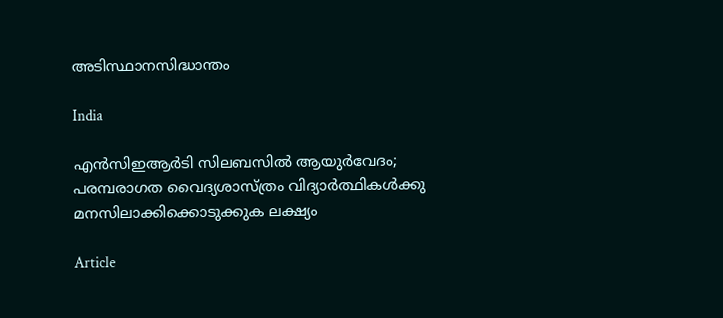അടിസ്ഥാനസിദ്ധാന്തം

India

എന്‍സിഇആര്‍ടി സിലബസില്‍ ആയുര്‍വേദം; പരമ്പരാഗത വൈദ്യശാസ്ത്രം വിദ്യാര്‍ത്ഥികള്‍ക്കു മനസിലാക്കിക്കൊടുക്കുക ലക്ഷ്യം

Article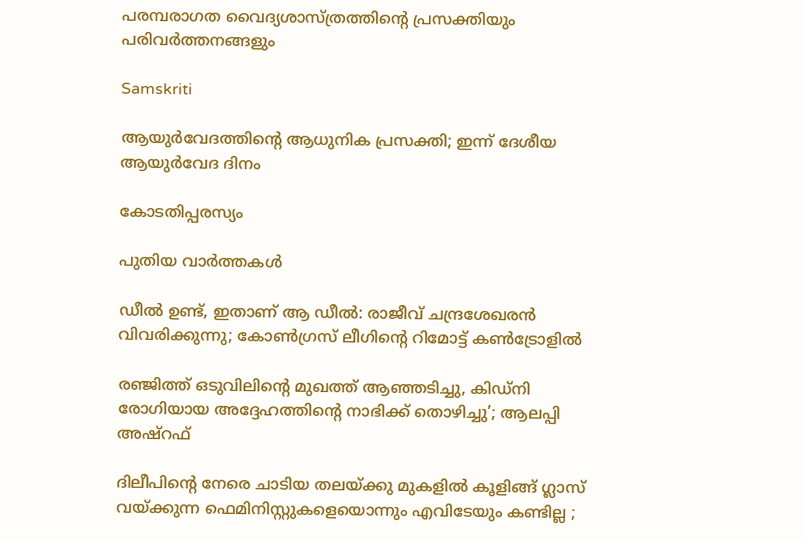പരമ്പരാഗത വൈദ്യശാസ്ത്രത്തിന്റെ പ്രസക്തിയും പരിവര്‍ത്തനങ്ങളും

Samskriti

ആയുര്‍വേദത്തിന്റെ ആധുനിക പ്രസക്തി; ഇന്ന് ദേശീയ ആയുര്‍വേദ ദിനം

കോടതിപ്പരസ്യം

പുതിയ വാര്‍ത്തകള്‍

ഡീൽ ഉണ്ട്, ഇതാണ് ആ ഡീൽ: രാജീവ് ചന്ദ്രശേഖരൻ വിവരിക്കുന്നു; കോൺഗ്രസ് ലീഗിന്റെ റിമോട്ട് കൺട്രോളിൽ

രഞ്ജിത്ത് ഒടുവിലിന്റെ മുഖത്ത് ആഞ്ഞടിച്ചു, കിഡ്‌നി രോഗിയായ അദ്ദേഹത്തിന്റെ നാഭിക്ക് തൊഴിച്ചു’; ആലപ്പി അഷ്‌റഫ്

ദിലീപിന്റെ നേരെ ചാടിയ തലയ്‌ക്കു മുകളിൽ കൂളിങ്ങ് ഗ്ലാസ് വയ്‌ക്കുന്ന ഫെമിനിസ്റ്റുകളെയൊന്നും എവിടേയും കണ്ടില്ല ;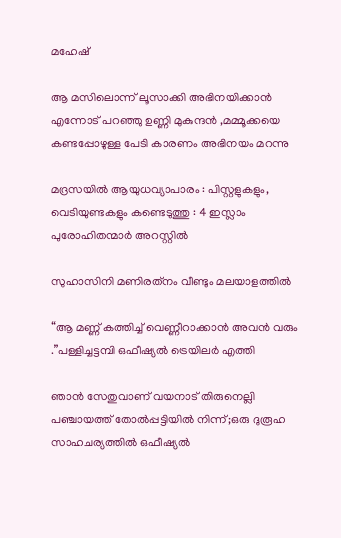മഹേഷ്

ആ മസിലൊന്ന് ലൂസാക്കി അഭിനയിക്കാൻ എന്നോട് പറഞ്ഞു ഉണ്ണി മുകുന്ദൻ ,മമ്മൂക്കയെ കണ്ടപ്പോഴുള്ള പേടി കാരണം അഭിനയം മറന്നു

മദ്രസയിൽ ആയുധവ്യാപാരം : പിസ്റ്റളുകളും, വെടിയുണ്ടകളും കണ്ടെടുത്തു : 4 ഇസ്ലാം പുരോഹിതന്മാർ അറസ്റ്റിൽ

സുഹാസിനി മണിരത്‌നം വീണ്ടും മലയാളത്തിൽ

“ആ മണ്ണ് കത്തിച്ച് വെണ്ണീറാക്കാൻ അവൻ വരും .”പള്ളിച്ചട്ടമ്പി ഒഫീഷ്യൽ ട്രെയിലർ എത്തി

ഞാൻ സേതുവാണ് വയനാട് തിരുനെല്ലി പഞ്ചായത്ത് തോൽപ്പട്ടിയിൽ നിന്ന്;ഒരു ദുരൂഹ സാഹചര്യത്തിൽ ഒഫീഷ്യൽ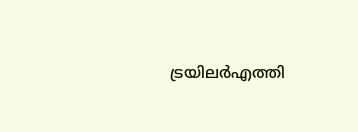ട്രയിലർഎത്തി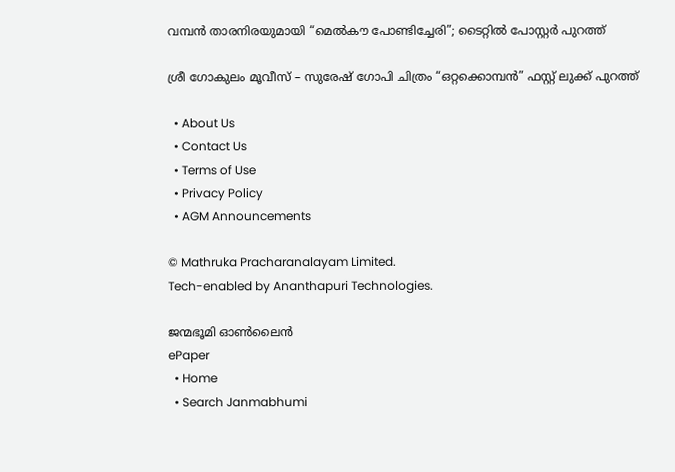വമ്പൻ താരനിരയുമായി “മെൽകൗ പോണ്ടിച്ചേരി”; ടൈറ്റിൽ പോസ്റ്റർ പുറത്ത്

ശ്രീ ഗോകുലം മൂവീസ് – സുരേഷ് ഗോപി ചിത്രം “ഒറ്റക്കൊമ്പൻ” ഫസ്റ്റ് ലുക്ക് പുറത്ത്

  • About Us
  • Contact Us
  • Terms of Use
  • Privacy Policy
  • AGM Announcements

© Mathruka Pracharanalayam Limited.
Tech-enabled by Ananthapuri Technologies.

ജന്മഭൂമി ഓണ്‍ലൈന്‍
ePaper
  • Home
  • Search Janmabhumi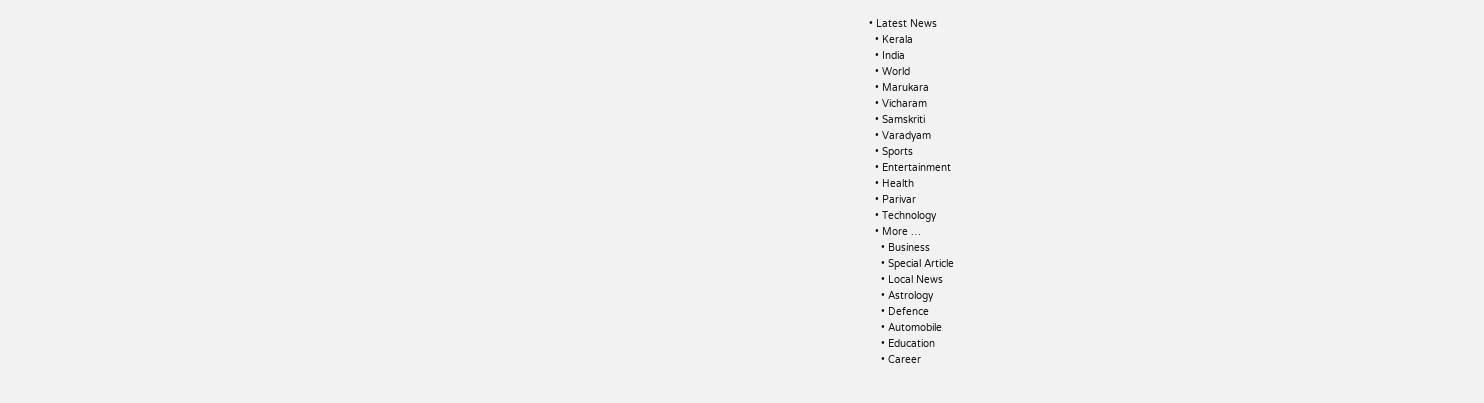• Latest News
  • Kerala
  • India
  • World
  • Marukara
  • Vicharam
  • Samskriti
  • Varadyam
  • Sports
  • Entertainment
  • Health
  • Parivar
  • Technology
  • More …
    • Business
    • Special Article
    • Local News
    • Astrology
    • Defence
    • Automobile
    • Education
    • Career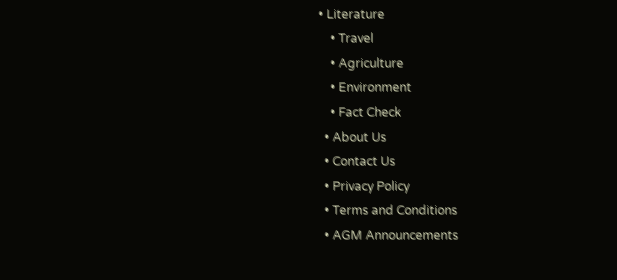• Literature
    • Travel
    • Agriculture
    • Environment
    • Fact Check
  • About Us
  • Contact Us
  • Privacy Policy
  • Terms and Conditions
  • AGM Announcements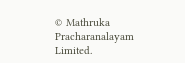© Mathruka Pracharanalayam Limited.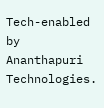Tech-enabled by Ananthapuri Technologies.